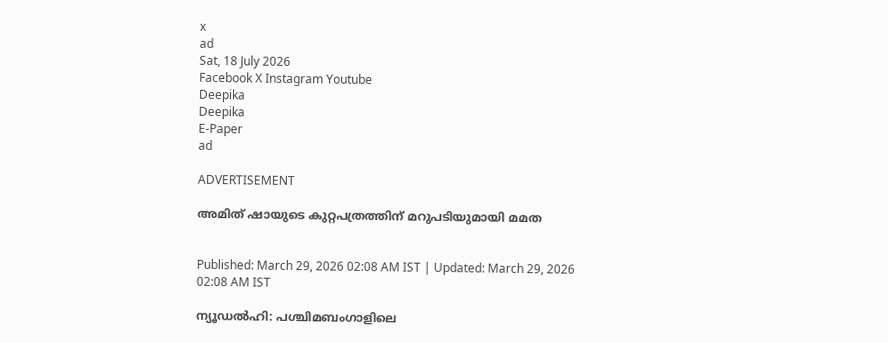x
ad
Sat, 18 July 2026
Facebook X Instagram Youtube
Deepika
Deepika
E-Paper
ad

ADVERTISEMENT

അമിത് ഷായുടെ കുറ്റപത്രത്തിന് മറുപടിയുമായി മമത


Published: March 29, 2026 02:08 AM IST | Updated: March 29, 2026 02:08 AM IST

ന്യൂഡല്‍ഹി: പശ്ചിമബംഗാളിലെ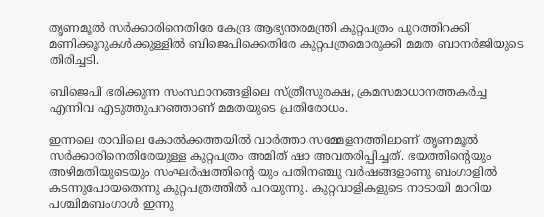തൃണമൂല്‍ സര്‍ക്കാരിനെതിരേ കേന്ദ്ര ആഭ്യന്തരമന്ത്രി കുറ്റപത്രം പുറത്തിറക്കി മണിക്കൂറുകള്‍ക്കുള്ളില്‍ ബിജെപിക്കെതിരേ കുറ്റപത്രമൊരുക്കി മമത ബാനര്‍ജിയുടെ തിരിച്ചടി.

ബിജെപി ഭരിക്കുന്ന സംസ്ഥാനങ്ങളിലെ സ്ത്രീസുരക്ഷ, ക്രമസമാധാനത്തകർച്ച എന്നിവ എടുത്തുപറഞ്ഞാണ് മമതയുടെ പ്രതിരോധം.

ഇന്നലെ രാവിലെ കോല്‍ക്കത്തയില്‍ വാര്‍ത്താ സമ്മേളനത്തിലാണ് തൃണമൂല്‍ സര്‍ക്കാരിനെതിരേയുള്ള കുറ്റപത്രം അമിത് ഷാ അവതരിപ്പിച്ചത്. ഭയത്തിന്‍റെയും അഴിമതിയുടെയും സംഘര്‍ഷത്തിന്‍റെ യും പതിനഞ്ചു വര്‍ഷങ്ങളാണു ബംഗാളിൽ കടന്നുപോയതെന്നു കുറ്റപത്രത്തില്‍ പറയുന്നു. കുറ്റവാളികളുടെ നാടായി മാറിയ പശ്ചിമബംഗാള്‍ ഇന്നു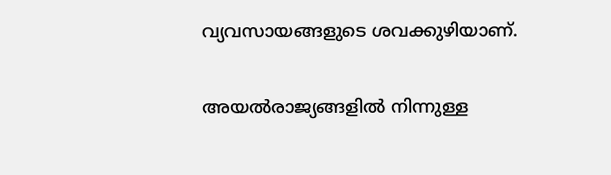വ്യവസായങ്ങളുടെ ശവക്കുഴിയാണ്.

അയല്‍രാജ്യങ്ങളില്‍ നിന്നുള്ള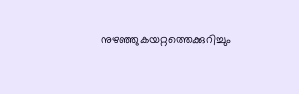നുഴഞ്ഞുകയറ്റത്തെക്കുറിച്ചും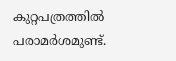കുറ്റപത്രത്തില്‍ പരാമര്‍ശമുണ്ട്.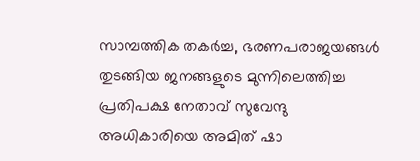സാമ്പത്തിക തകര്‍ച്ച, ഭരണപരാജയങ്ങള്‍ തുടങ്ങിയ ജനങ്ങളുടെ മുന്നിലെത്തിച്ച പ്രതിപക്ഷ നേതാവ് സുവേന്ദു അധികാരിയെ അമിത് ഷാ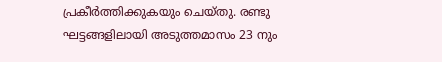പ്രകീര്‍ത്തിക്കുകയും ചെയ്തു. രണ്ടു ഘട്ടങ്ങളിലായി അടുത്തമാസം 23 നും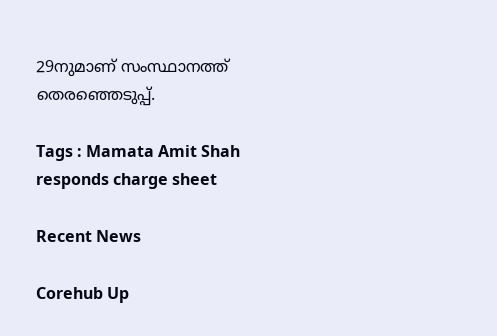29നുമാണ് സംസ്ഥാനത്ത് തെരഞ്ഞെടുപ്പ്.

Tags : Mamata Amit Shah responds charge sheet

Recent News

Corehub Up